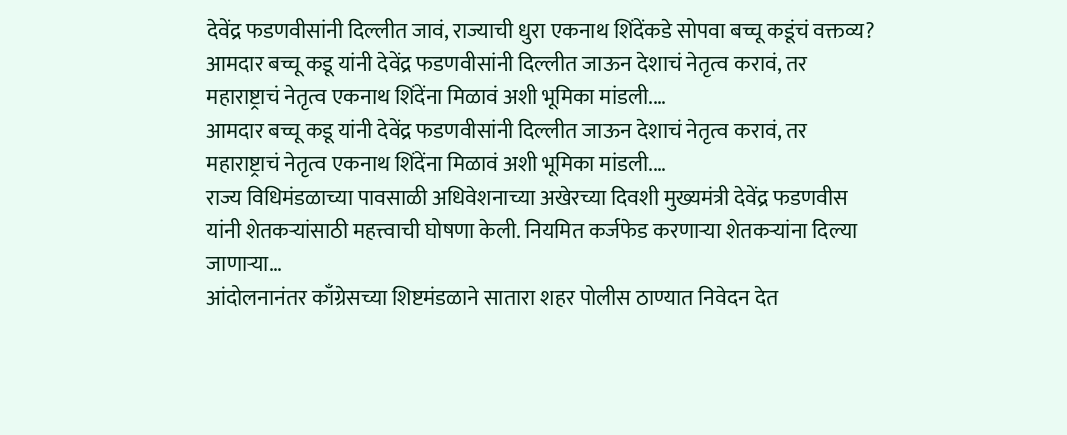देवेंद्र फडणवीसांनी दिल्लीत जावं, राज्याची धुरा एकनाथ शिंदेंकडे सोपवा बच्चू कडूंचं वक्तव्य?
आमदार बच्चू कडू यांनी देवेंद्र फडणवीसांनी दिल्लीत जाऊन देशाचं नेतृत्व करावं, तर महाराष्ट्राचं नेतृत्व एकनाथ शिंदेंना मिळावं अशी भूमिका मांडली.…
आमदार बच्चू कडू यांनी देवेंद्र फडणवीसांनी दिल्लीत जाऊन देशाचं नेतृत्व करावं, तर महाराष्ट्राचं नेतृत्व एकनाथ शिंदेंना मिळावं अशी भूमिका मांडली.…
राज्य विधिमंडळाच्या पावसाळी अधिवेशनाच्या अखेरच्या दिवशी मुख्यमंत्री देवेंद्र फडणवीस यांनी शेतकऱ्यांसाठी महत्त्वाची घोषणा केली. नियमित कर्जफेड करणाऱ्या शेतकऱ्यांना दिल्या जाणाऱ्या…
आंदोलनानंतर काँग्रेसच्या शिष्टमंडळाने सातारा शहर पोलीस ठाण्यात निवेदन देत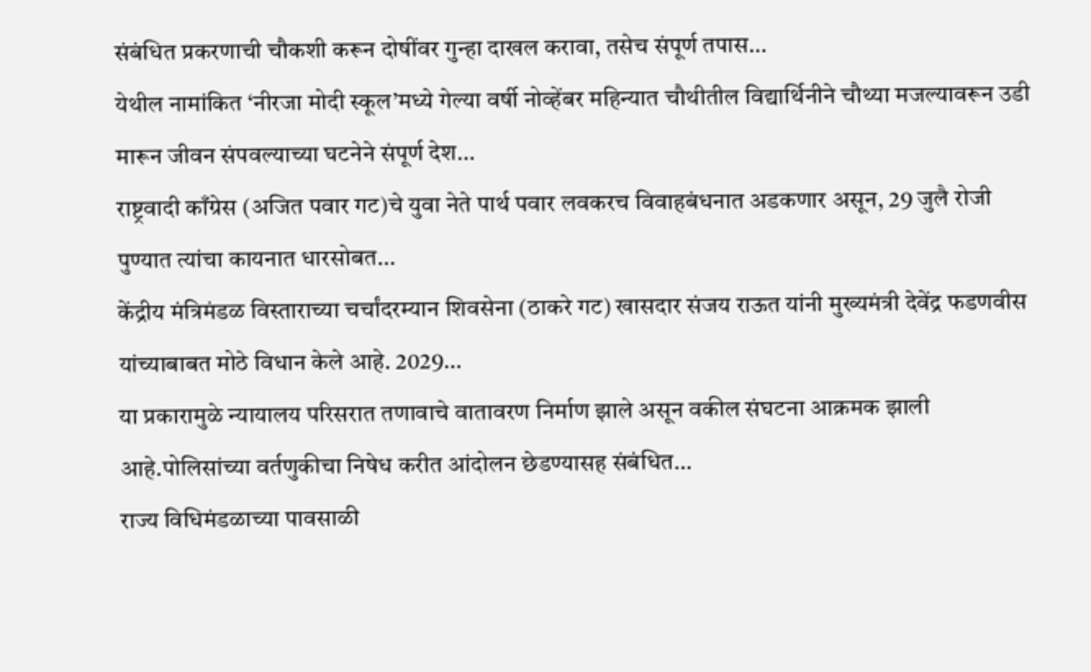संबंधित प्रकरणाची चौकशी करून दोषींवर गुन्हा दाखल करावा, तसेच संपूर्ण तपास…
येथील नामांकित ‘नीरजा मोदी स्कूल’मध्ये गेल्या वर्षी नोव्हेंबर महिन्यात चौथीतील विद्यार्थिनीने चौथ्या मजल्यावरून उडी मारून जीवन संपवल्याच्या घटनेने संपूर्ण देश…
राष्ट्रवादी काँग्रेस (अजित पवार गट)चे युवा नेते पार्थ पवार लवकरच विवाहबंधनात अडकणार असून, 29 जुलै रोजी पुण्यात त्यांचा कायनात धारसोबत…
केंद्रीय मंत्रिमंडळ विस्ताराच्या चर्चांदरम्यान शिवसेना (ठाकरे गट) खासदार संजय राऊत यांनी मुख्यमंत्री देवेंद्र फडणवीस यांच्याबाबत मोठे विधान केले आहे. 2029…
या प्रकारामुळे न्यायालय परिसरात तणावाचे वातावरण निर्माण झाले असून वकील संघटना आक्रमक झाली आहे.पोलिसांच्या वर्तणुकीचा निषेध करीत आंदोलन छेडण्यासह संबंधित…
राज्य विधिमंडळाच्या पावसाळी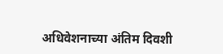अधिवेशनाच्या अंतिम दिवशी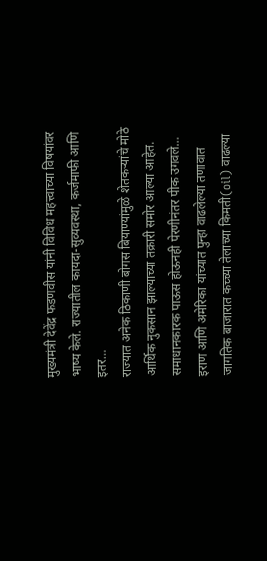मुख्यमंत्री देवेंद्र फडणवीस यांनी विविध महत्त्वाच्या विषयांवर भाष्य केले. राज्यातील कायदा-सुव्यवस्था, कर्जमाफी आणि इतर…
राज्यात अनेक ठिकाणी बोगस बियाण्यांमुळे शेतकऱ्यांचे मोठे आर्थिक नुकसान झाल्याच्या तक्रारी समोर आल्या आहेत. समाधानकारक पाऊस होऊनही पेरणीनंतर पीक उगवले…
इराण आणि अमेरिका यांच्यात पुन्हा वाढलेल्या तणावात जागतिक बाजारात कच्च्या तेलाच्या किमती(oil) वाढल्या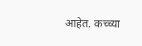आहेत. कच्च्या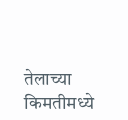तेलाच्या किमतीमध्ये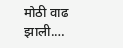मोठी वाढ झाली.…